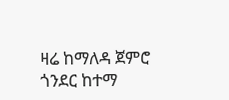ዛሬ ከማለዳ ጀምሮ ጎንደር ከተማ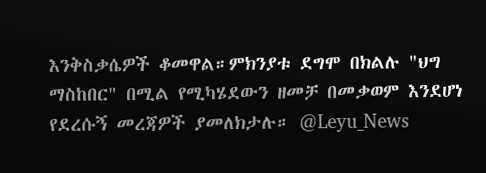እንቅስቃሴዎች ቆመዋል።ምክንያቱ ደግሞ በክልሉ "ህግ ማስከበር" በሚል የሚካሄደውን ዘመቻ በመቃወም እንደሆነ የደረሱኝ መረጃዎች ያመለክታሉ። @Leyu_News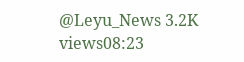@Leyu_News 3.2K views08:23